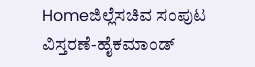Homeಜಿಲ್ಲೆಸಚಿವ ಸಂಪುಟ ವಿಸ್ತರಣೆ-ಹೈಕಮಾಂಡ್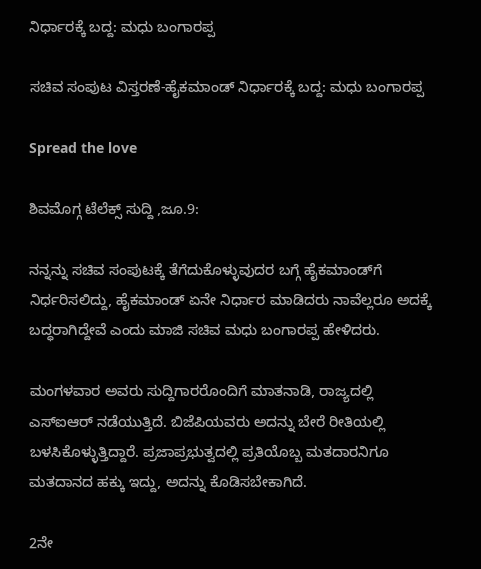ನಿರ್ಧಾರಕ್ಕೆ ಬದ್ದ: ಮಧು ಬಂಗಾರಪ್ಪ

ಸಚಿವ ಸಂಪುಟ ವಿಸ್ತರಣೆ-ಹೈಕಮಾಂಡ್ ನಿರ್ಧಾರಕ್ಕೆ ಬದ್ದ: ಮಧು ಬಂಗಾರಪ್ಪ

Spread the love

ಶಿವಮೊಗ್ಗ ಟೆಲೆಕ್ಸ್ ಸುದ್ದಿ ,ಜೂ.9:

ನನ್ನನ್ನು ಸಚಿವ ಸಂಪುಟಕ್ಕೆ ತೆಗೆದುಕೊಳ್ಳುವುದರ ಬಗ್ಗೆ ಹೈಕಮಾಂಡ್‌ಗೆ ನಿರ್ಧರಿಸಲಿದ್ದು, ಹೈಕಮಾಂಡ್ ಏನೇ ನಿರ್ಧಾರ ಮಾಡಿದರು ನಾವೆಲ್ಲರೂ ಅದಕ್ಕೆ ಬದ್ಧರಾಗಿದ್ದೇವೆ ಎಂದು ಮಾಜಿ ಸಚಿವ ಮಧು ಬಂಗಾರಪ್ಪ ಹೇಳಿದರು.

ಮಂಗಳವಾರ ಅವರು ಸುದ್ದಿಗಾರರೊಂದಿಗೆ ಮಾತನಾಡಿ, ರಾಜ್ಯದಲ್ಲಿ ಎಸ್‌ಐಆರ್ ನಡೆಯುತ್ತಿದೆ. ಬಿಜೆಪಿಯವರು ಅದನ್ನು ಬೇರೆ ರೀತಿಯಲ್ಲಿ ಬಳಸಿಕೊಳ್ಳುತ್ತಿದ್ದಾರೆ. ಪ್ರಜಾಪ್ರಭುತ್ವದಲ್ಲಿ ಪ್ರತಿಯೊಬ್ಬ ಮತದಾರನಿಗೂ ಮತದಾನದ ಹಕ್ಕು ಇದ್ದು, ಅದನ್ನು ಕೊಡಿಸಬೇಕಾಗಿದೆ.

2ನೇ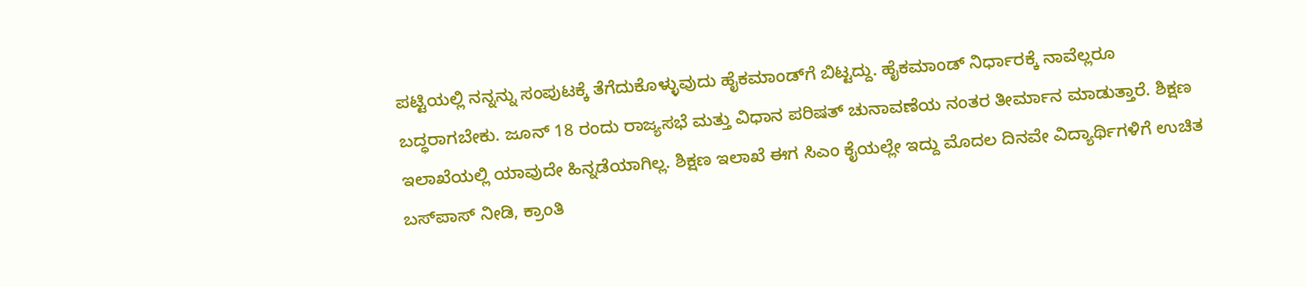ಪಟ್ಟಿಯಲ್ಲಿ ನನ್ನನ್ನು ಸಂಪುಟಕ್ಕೆ ತೆಗೆದುಕೊಳ್ಳುವುದು ಹೈಕಮಾಂಡ್‌ಗೆ ಬಿಟ್ಟದ್ದು. ಹೈಕಮಾಂಡ್ ನಿರ್ಧಾರಕ್ಕೆ ನಾವೆಲ್ಲರೂ ಬದ್ಧರಾಗಬೇಕು. ಜೂನ್ 18 ರಂದು ರಾಜ್ಯಸಭೆ ಮತ್ತು ವಿಧಾನ ಪರಿಷತ್ ಚುನಾವಣೆಯ ನಂತರ ತೀರ್ಮಾನ ಮಾಡುತ್ತಾರೆ. ಶಿಕ್ಷಣ ಇಲಾಖೆಯಲ್ಲಿ ಯಾವುದೇ ಹಿನ್ನಡೆಯಾಗಿಲ್ಲ. ಶಿಕ್ಷಣ ಇಲಾಖೆ ಈಗ ಸಿಎಂ ಕೈಯಲ್ಲೇ ಇದ್ದು ಮೊದಲ ದಿನವೇ ವಿದ್ಯಾರ್ಥಿಗಳಿಗೆ ಉಚಿತ ಬಸ್‌ಪಾಸ್ ನೀಡಿ, ಕ್ರಾಂತಿ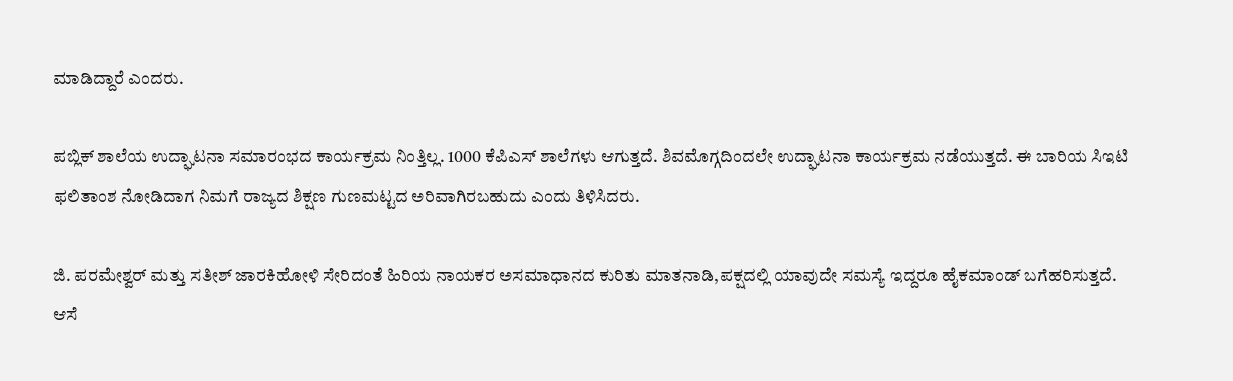ಮಾಡಿದ್ದಾರೆ ಎಂದರು.

ಪಬ್ಲಿಕ್ ಶಾಲೆಯ ಉದ್ಘಾಟನಾ ಸಮಾರಂಭದ ಕಾರ್ಯಕ್ರಮ ನಿಂತ್ತಿಲ್ಲ. 1000 ಕೆಪಿಎಸ್ ಶಾಲೆಗಳು ಆಗುತ್ತದೆ. ಶಿವಮೊಗ್ಗದಿಂದಲೇ ಉದ್ಘಾಟನಾ ಕಾರ್ಯಕ್ರಮ ನಡೆಯುತ್ತದೆ. ಈ ಬಾರಿಯ ಸಿಇಟಿ ಫಲಿತಾಂಶ ನೋಡಿದಾಗ ನಿಮಗೆ ರಾಜ್ಯದ ಶಿಕ್ಷಣ ಗುಣಮಟ್ಟದ ಅರಿವಾಗಿರಬಹುದು ಎಂದು ತಿಳಿಸಿದರು.

ಜಿ. ಪರಮೇಶ್ವರ್ ಮತ್ತು ಸತೀಶ್ ಜಾರಕಿಹೋಳಿ ಸೇರಿದಂತೆ ಹಿರಿಯ ನಾಯಕರ ಅಸಮಾಧಾನದ ಕುರಿತು ಮಾತನಾಡಿ,ಪಕ್ಷದಲ್ಲಿ ಯಾವುದೇ ಸಮಸ್ಯೆ ಇದ್ದರೂ ಹೈಕಮಾಂಡ್ ಬಗೆಹರಿಸುತ್ತದೆ. ಆಸೆ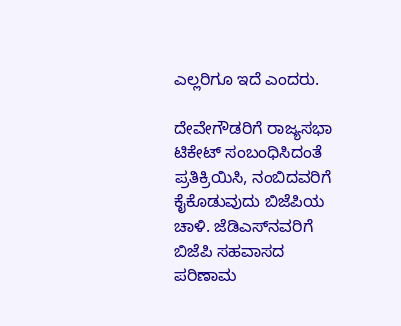ಎಲ್ಲರಿಗೂ ಇದೆ ಎಂದರು.

ದೇವೇಗೌಡರಿಗೆ ರಾಜ್ಯಸಭಾ ಟಿಕೇಟ್ ಸಂಬಂಧಿಸಿದಂತೆ ಪ್ರತಿಕ್ರಿಯಿಸಿ, ನಂಬಿದವರಿಗೆ ಕೈಕೊಡುವುದು ಬಿಜೆಪಿಯ ಚಾಳಿ. ಜೆಡಿಎಸ್‌ನವರಿಗೆ ಬಿಜೆಪಿ ಸಹವಾಸದ ಪರಿಣಾಮ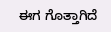ಈಗ ಗೊತ್ತಾಗಿದೆ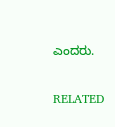ಎಂದರು.

RELATED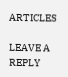ARTICLES

LEAVE A REPLY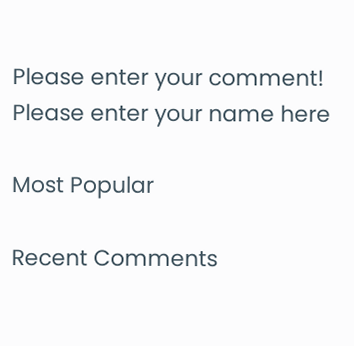Please enter your comment!
Please enter your name here

Most Popular

Recent Comments